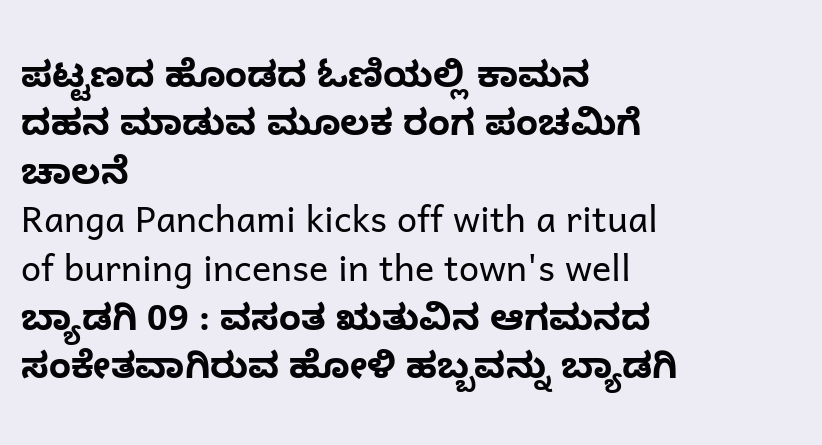ಪಟ್ಟಣದ ಹೊಂಡದ ಓಣಿಯಲ್ಲಿ ಕಾಮನ ದಹನ ಮಾಡುವ ಮೂಲಕ ರಂಗ ಪಂಚಮಿಗೆ ಚಾಲನೆ
Ranga Panchami kicks off with a ritual of burning incense in the town's well
ಬ್ಯಾಡಗಿ 09 : ವಸಂತ ಋತುವಿನ ಆಗಮನದ ಸಂಕೇತವಾಗಿರುವ ಹೋಳಿ ಹಬ್ಬವನ್ನು ಬ್ಯಾಡಗಿ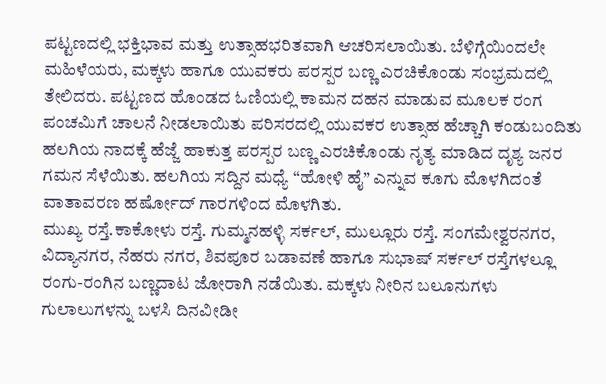ಪಟ್ಟಣದಲ್ಲಿ ಭಕ್ತಿಭಾವ ಮತ್ತು ಉತ್ಸಾಹಭರಿತವಾಗಿ ಆಚರಿಸಲಾಯಿತು. ಬೆಳಿಗ್ಗೆಯಿಂದಲೇ ಮಹಿಳೆಯರು, ಮಕ್ಕಳು ಹಾಗೂ ಯುವಕರು ಪರಸ್ಪರ ಬಣ್ಣ ಎರಚಿಕೊಂಡು ಸಂಭ್ರಮದಲ್ಲಿ ತೇಲಿದರು. ಪಟ್ಟಣದ ಹೊಂಡದ ಓಣಿಯಲ್ಲಿ ಕಾಮನ ದಹನ ಮಾಡುವ ಮೂಲಕ ರಂಗ ಪಂಚಮಿಗೆ ಚಾಲನೆ ನೀಡಲಾಯಿತು ಪರಿಸರದಲ್ಲಿ ಯುವಕರ ಉತ್ಸಾಹ ಹೆಚ್ಚಾಗಿ ಕಂಡುಬಂದಿತು ಹಲಗಿಯ ನಾದಕ್ಕೆ ಹೆಜ್ಜೆ ಹಾಕುತ್ತ ಪರಸ್ಪರ ಬಣ್ಣ ಎರಚಿಕೊಂಡು ನೃತ್ಯ ಮಾಡಿದ ದೃಶ್ಯ ಜನರ ಗಮನ ಸೆಳೆಯಿತು. ಹಲಗಿಯ ಸದ್ದಿನ ಮಧ್ಯೆ “ಹೋಳಿ ಹೈ” ಎನ್ನುವ ಕೂಗು ಮೊಳಗಿದಂತೆ ವಾತಾವರಣ ಹರ್ಷೋದ್ ಗಾರಗಳಿಂದ ಮೊಳಗಿತು.
ಮುಖ್ಯ ರಸ್ತೆ.ಕಾಕೋಳು ರಸ್ತೆ. ಗುಮ್ಮನಹಳ್ಳಿ ಸರ್ಕಲ್, ಮುಲ್ಲೂರು ರಸ್ತೆ. ಸಂಗಮೇಶ್ವರನಗರ, ವಿದ್ಯಾನಗರ, ನೆಹರು ನಗರ, ಶಿವಪೂರ ಬಡಾವಣೆ ಹಾಗೂ ಸುಭಾಷ್ ಸರ್ಕಲ್ ರಸ್ತೆಗಳಲ್ಲೂ ರಂಗು-ರಂಗಿನ ಬಣ್ಣದಾಟ ಜೋರಾಗಿ ನಡೆಯಿತು. ಮಕ್ಕಳು ನೀರಿನ ಬಲೂನುಗಳು ಗುಲಾಲುಗಳನ್ನು ಬಳಸಿ ದಿನವೀಡೀ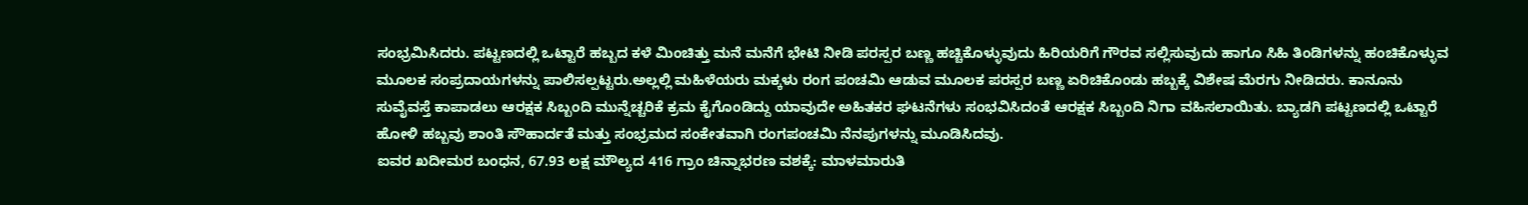ಸಂಭ್ರಮಿಸಿದರು. ಪಟ್ಟಣದಲ್ಲಿ ಒಟ್ಟಾರೆ ಹಬ್ಬದ ಕಳೆ ಮಿಂಚಿತ್ತು ಮನೆ ಮನೆಗೆ ಭೇಟಿ ನೀಡಿ ಪರಸ್ಪರ ಬಣ್ಣ ಹಚ್ಚಿಕೊಳ್ಳುವುದು ಹಿರಿಯರಿಗೆ ಗೌರವ ಸಲ್ಲಿಸುವುದು ಹಾಗೂ ಸಿಹಿ ತಿಂಡಿಗಳನ್ನು ಹಂಚಿಕೊಳ್ಳುವ ಮೂಲಕ ಸಂಪ್ರದಾಯಗಳನ್ನು ಪಾಲಿಸಲ್ಪಟ್ಟರು.ಅಲ್ಲಲ್ಲಿ ಮಹಿಳೆಯರು ಮಕ್ಕಳು ರಂಗ ಪಂಚಮಿ ಆಡುವ ಮೂಲಕ ಪರಸ್ಪರ ಬಣ್ಣ ಏರಿಚಿಕೊಂಡು ಹಬ್ಬಕ್ಕೆ ವಿಶೇಷ ಮೆರಗು ನೀಡಿದರು. ಕಾನೂನು ಸುವೈವಸ್ತೆ ಕಾಪಾಡಲು ಆರಕ್ಷಕ ಸಿಬ್ಬಂದಿ ಮುನ್ನೆಚ್ಚರಿಕೆ ಕ್ರಮ ಕೈಗೊಂಡಿದ್ದು ಯಾವುದೇ ಅಹಿತಕರ ಘಟನೆಗಳು ಸಂಭವಿಸಿದಂತೆ ಆರಕ್ಷಕ ಸಿಬ್ಬಂದಿ ನಿಗಾ ವಹಿಸಲಾಯಿತು. ಬ್ಯಾಡಗಿ ಪಟ್ಟಣದಲ್ಲಿ ಒಟ್ಟಾರೆ ಹೋಳಿ ಹಬ್ಬವು ಶಾಂತಿ ಸೌಹಾರ್ದತೆ ಮತ್ತು ಸಂಭ್ರಮದ ಸಂಕೇತವಾಗಿ ರಂಗಪಂಚಮಿ ನೆನಪುಗಳನ್ನು ಮೂಡಿಸಿದವು.
ಐವರ ಖದೀಮರ ಬಂಧನ, 67.93 ಲಕ್ಷ ಮೌಲ್ಯದ 416 ಗ್ರಾಂ ಚಿನ್ನಾಭರಣ ವಶಕ್ಕೆ: ಮಾಳಮಾರುತಿ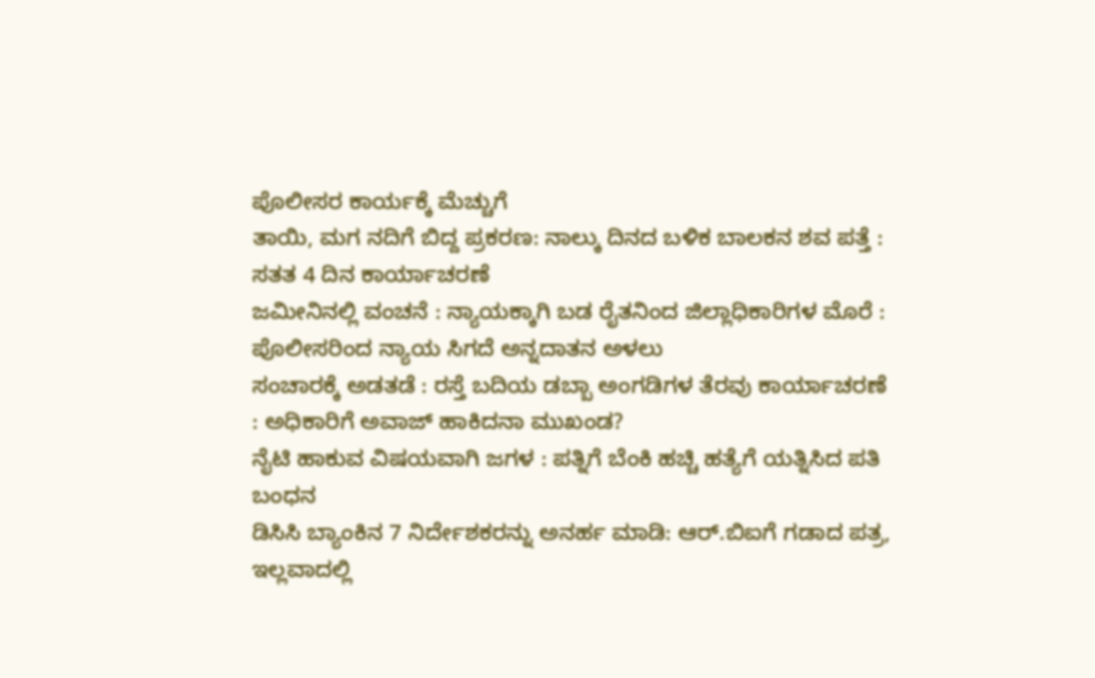ಪೊಲೀಸರ ಕಾರ್ಯಕ್ಕೆ ಮೆಚ್ಚುಗೆ
ತಾಯಿ, ಮಗ ನದಿಗೆ ಬಿದ್ದ ಪ್ರಕರಣ: ನಾಲ್ಕು ದಿನದ ಬಳಿಕ ಬಾಲಕನ ಶವ ಪತ್ತೆ : ಸತತ 4 ದಿನ ಕಾರ್ಯಾಚರಣೆ
ಜಮೀನಿನಲ್ಲಿ ವಂಚನೆ : ನ್ಯಾಯಕ್ಕಾಗಿ ಬಡ ರೈತನಿಂದ ಜಿಲ್ಲಾಧಿಕಾರಿಗಳ ಮೊರೆ : ಪೊಲೀಸರಿಂದ ನ್ಯಾಯ ಸಿಗದೆ ಅನ್ನದಾತನ ಅಳಲು
ಸಂಚಾರಕ್ಕೆ ಅಡತಡೆ : ರಸ್ತೆ ಬದಿಯ ಡಬ್ಬಾ ಅಂಗಡಿಗಳ ತೆರವು ಕಾರ್ಯಾಚರಣೆ : ಅಧಿಕಾರಿಗೆ ಅವಾಜ್ ಹಾಕಿದನಾ ಮುಖಂಡ?
ನೈಟಿ ಹಾಕುವ ವಿಷಯವಾಗಿ ಜಗಳ : ಪತ್ನಿಗೆ ಬೆಂಕಿ ಹಚ್ಚಿ ಹತ್ಯೆಗೆ ಯತ್ನಿಸಿದ ಪತಿ ಬಂಧನ
ಡಿಸಿಸಿ ಬ್ಯಾಂಕಿನ 7 ನಿರ್ದೇಶಕರನ್ನು ಅನರ್ಹ ಮಾಡಿ: ಆರ್.ಬಿಐಗೆ ಗಡಾದ ಪತ್ರ, ಇಲ್ಲವಾದಲ್ಲಿ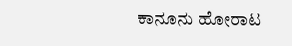ಕಾನೂನು ಹೋರಾಟ